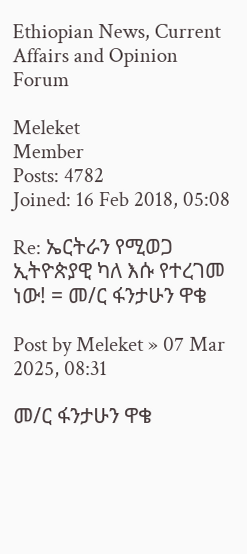Ethiopian News, Current Affairs and Opinion Forum

Meleket
Member
Posts: 4782
Joined: 16 Feb 2018, 05:08

Re: ኤርትራን የሚወጋ ኢትዮጵያዊ ካለ እሱ የተረገመ ነው! = መ/ር ፋንታሁን ዋቄ

Post by Meleket » 07 Mar 2025, 08:31

መ/ር ፋንታሁን ዋቄ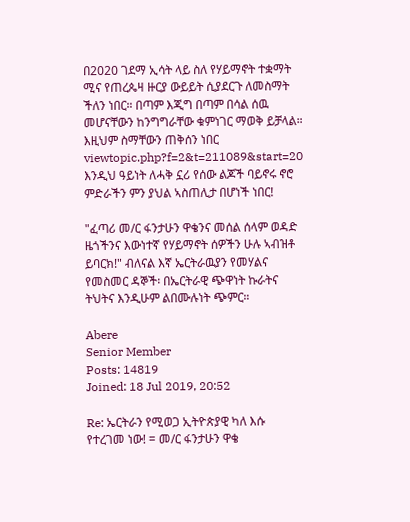በ2020 ገደማ ኢሳት ላይ ስለ የሃይማኖት ተቋማት ሚና የጠረጴዛ ዙርያ ውይይት ሲያደርጉ ለመስማት ችለን ነበር። በጣም እጂግ በጣም በሳል ሰዉ መሆናቸውን ከንግግራቸው ቁምነገር ማወቅ ይቻላል። እዚህም ስማቸውን ጠቅሰን ነበር viewtopic.php?f=2&t=211089&start=20 እንዲህ ዓይነት ለሓቅ ኗሪ የሰው ልጆች ባይኖሩ ኖሮ ምድራችን ምን ያህል ኣስጠሊታ በሆነች ነበር!

"ፈጣሪ መ/ር ፋንታሁን ዋቄንና መሰል ሰላም ወዳድ ዜጎችንና እውነተኛ የሃይማኖት ሰዎችን ሁሉ ኣብዝቶ ይባርክ!" ብለናል እኛ ኤርትራዉያን የመሃልና የመስመር ዳኞች፡ በኤርትራዊ ጭዋነት ኩራትና ትህትና እንዲሁም ልበሙሉነት ጭምር።

Abere
Senior Member
Posts: 14819
Joined: 18 Jul 2019, 20:52

Re: ኤርትራን የሚወጋ ኢትዮጵያዊ ካለ እሱ የተረገመ ነው! = መ/ር ፋንታሁን ዋቄ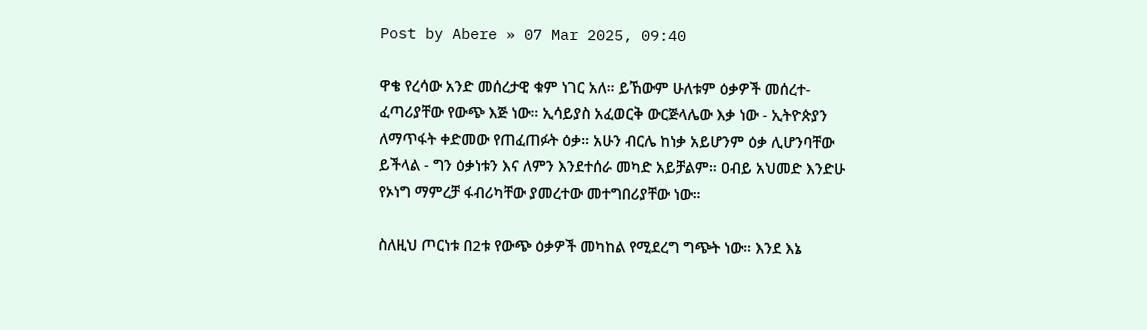Post by Abere » 07 Mar 2025, 09:40

ዋቄ የረሳው አንድ መሰረታዊ ቁም ነገር አለ። ይኸውም ሁለቱም ዕቃዎች መሰረተ- ፈጣሪያቸው የውጭ እጅ ነው። ኢሳይያስ አፈወርቅ ውርጅላሌው እቃ ነው - ኢትዮጵያን ለማጥፋት ቀድመው የጠፈጠፉት ዕቃ። አሁን ብርሌ ከነቃ አይሆንም ዕቃ ሊሆንባቸው ይችላል - ግን ዕቃነቱን እና ለምን እንደተሰራ መካድ አይቻልም። ዐብይ አህመድ እንድሁ የኦነግ ማምረቻ ፋብሪካቸው ያመረተው መተግበሪያቸው ነው።

ስለዚህ ጦርነቱ በ2ቱ የውጭ ዕቃዎች መካከል የሚደረግ ግጭት ነው። እንደ እኔ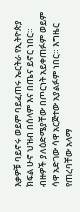እቃዎቹ ባይኖሩ ወይም ባይፈጠሩ ኤርትራ የኢትዮጵያ ክፍል ሁኖ ህዝብ በሰላም እና በጤና ይኖር ነበር። ብዙዎች ያለዕድሜያቸው በጦርነት አይቀጠፉም ወይም ሳዋ አድገው ሳዋ አርጅተው አያልፉም ነበር። እግዜር የጠረባቸው አላማ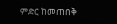ምድር ከመጠበቅ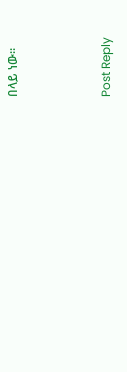በላይ ነው።



Post Reply